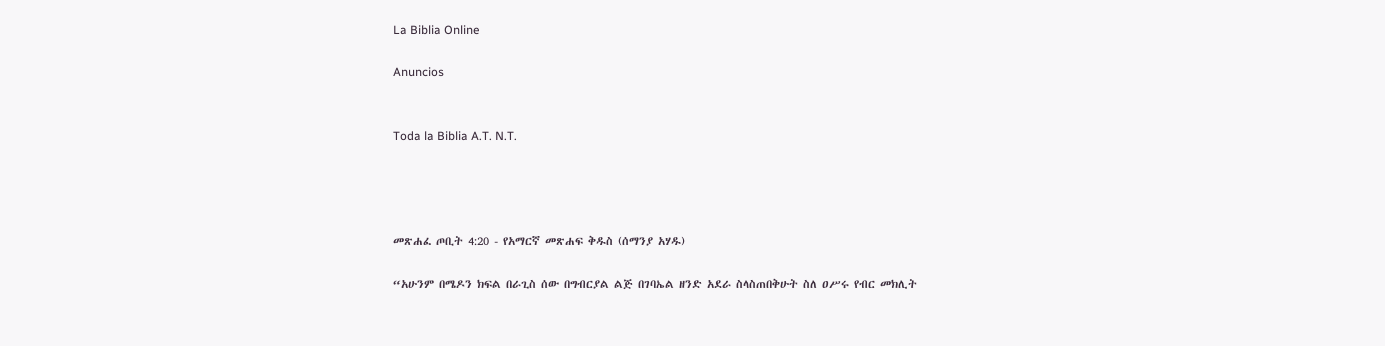La Biblia Online

Anuncios


Toda la Biblia A.T. N.T.




መጽሐፈ ጦቢት 4:20 - የአማርኛ መጽሐፍ ቅዱስ (ሰማንያ አሃዱ)

“አሁንም በሜዶን ክፍል በራጊስ ሰው በግብርያል ልጅ በገባኤል ዘንድ አደራ ስላስጠበቅሁት ስለ ዐሥሩ የብር መክሊት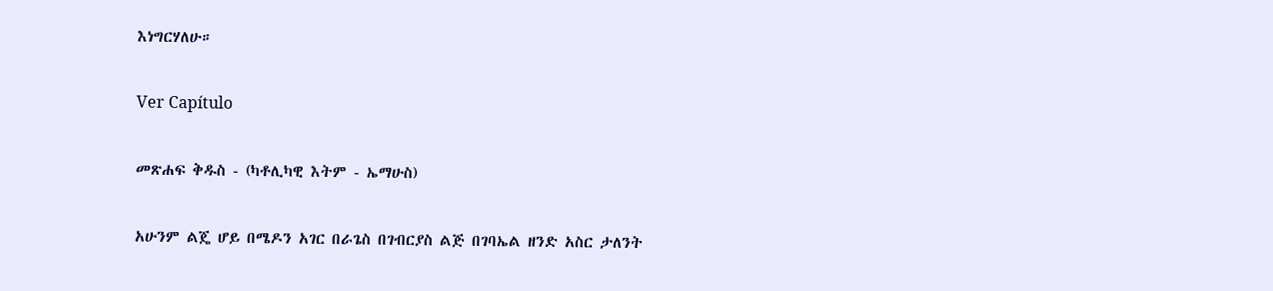እነግርሃለሁ።

Ver Capítulo

መጽሐፍ ቅዱስ - (ካቶሊካዊ እትም - ኤማሁስ)

አሁንም ልጄ ሆይ በሜዶን አገር በራጌስ በገብርያስ ልጅ በገባኤል ዘንድ አስር ታለንት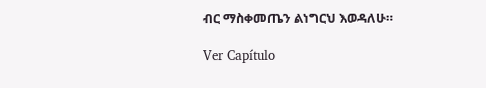ብር ማስቀመጤን ልነግርህ እወዳለሁ።

Ver Capítulo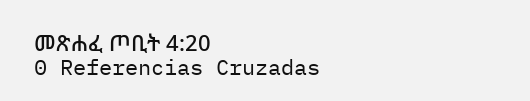መጽሐፈ ጦቢት 4:20
0 Referencias Cruzadas